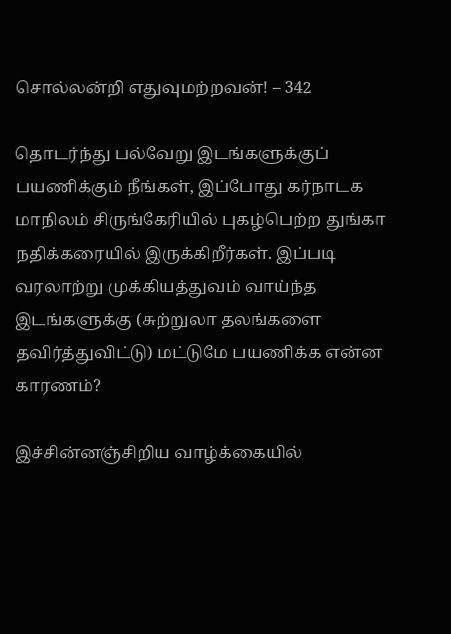சொல்லன்றி எதுவுமற்றவன்! – 342

தொடர்ந்து பல்வேறு இடங்களுக்குப் பயணிக்கும் நீங்கள், இப்போது கர்நாடக மாநிலம் சிருங்கேரியில் புகழ்பெற்ற துங்கா நதிக்கரையில் இருக்கிறீர்கள். இப்படி வரலாற்று முக்கியத்துவம் வாய்ந்த இடங்களுக்கு (சுற்றுலா தலங்களை தவிர்த்துவிட்டு) மட்டுமே பயணிக்க என்ன காரணம்?

இச்சின்னஞ்சிறிய வாழ்க்கையில்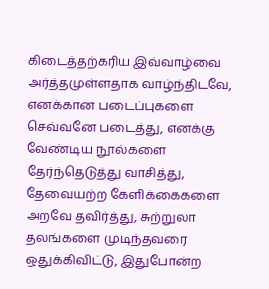கிடைத்தற்கரிய இவ்வாழ்வை அர்த்தமுள்ளதாக வாழ்ந்திடவே, எனக்கான படைப்புகளை செவ்வனே படைத்து, எனக்கு வேண்டிய நூல்களை தேர்ந்தெடுத்து வாசித்து, தேவையற்ற கேளிக்கைகளை அறவே தவிர்த்து, சுற்றுலா தலங்களை முடிந்தவரை ஒதுக்கிவிட்டு, இதுபோன்ற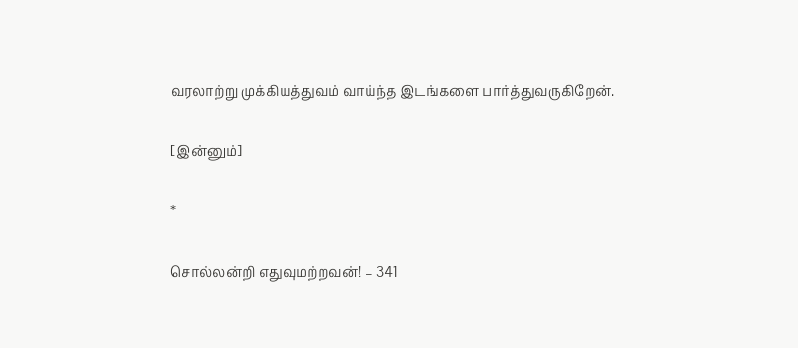வரலாற்று முக்கியத்துவம் வாய்ந்த இடங்களை பார்த்துவருகிறேன்.

[இன்னும்]

*

சொல்லன்றி எதுவுமற்றவன்! – 341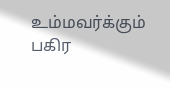உம்மவர்க்கும் பகிர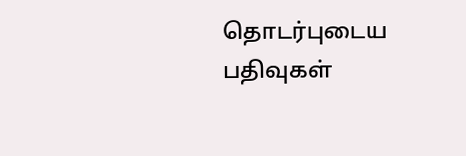தொடர்புடைய பதிவுகள்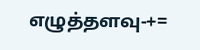எழுத்தளவு-+=